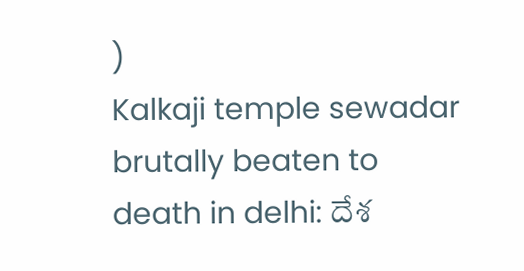)
Kalkaji temple sewadar brutally beaten to death in delhi: దేశ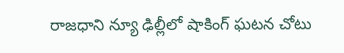రాజధాని న్యూ ఢిల్లీలో షాకింగ్ ఘటన చోటు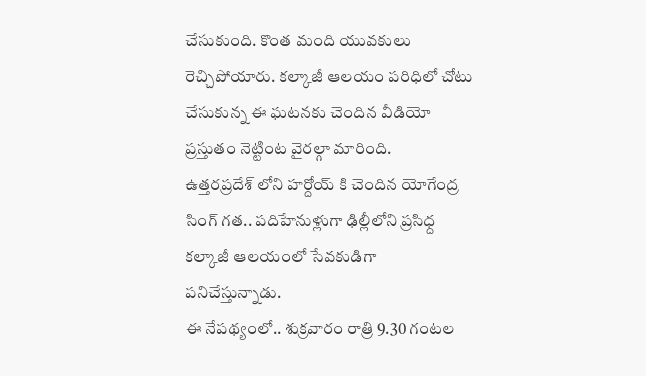చేసుకుంది. కొంత మంది యువకులు రెచ్చిపోయారు. కల్కాజీ ఆలయం పరిధిలో చోటు చేసుకున్న ఈ ఘటనకు చెందిన వీడియో ప్రస్తుతం నెట్టింట వైరల్గా మారింది.
ఉత్తరప్రదేశ్ లోని హర్దోయ్ కి చెందిన యోగేంద్ర సింగ్ గత.. పదిహేనుళ్లుగా ఢిల్లీలోని ప్రసిధ్ద కల్కాజీ ఆలయంలో సేవకుడిగా పనిచేస్తున్నాడు.
ఈ నేపథ్యంలో.. శుక్రవారం రాత్రి 9.30 గంటల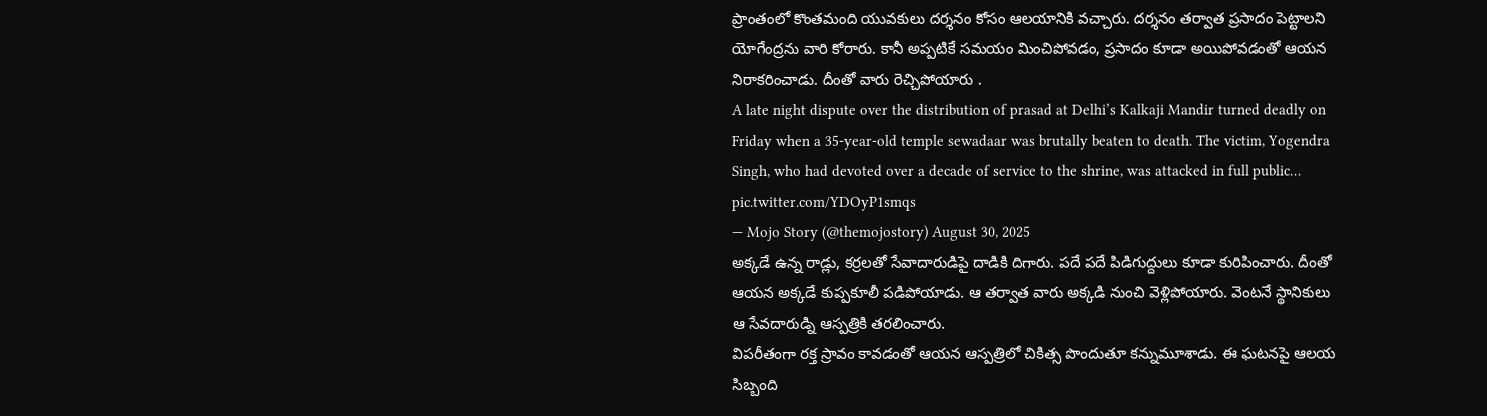ప్రాంతంలో కొంతమంది యువకులు దర్శనం కోసం ఆలయానికి వచ్చారు. దర్శనం తర్వాత ప్రసాదం పెట్టాలని యోగేంద్రను వారి కోరారు. కానీ అప్పటికే సమయం మించిపోవడం, ప్రసాదం కూడా అయిపోవడంతో ఆయన నిరాకరించాడు. దీంతో వారు రెచ్చిపోయారు .
A late night dispute over the distribution of prasad at Delhi’s Kalkaji Mandir turned deadly on Friday when a 35-year-old temple sewadaar was brutally beaten to death. The victim, Yogendra Singh, who had devoted over a decade of service to the shrine, was attacked in full public… pic.twitter.com/YDOyP1smqs
— Mojo Story (@themojostory) August 30, 2025
అక్కడే ఉన్న రాడ్లు, కర్రలతో సేవాదారుడిపై దాడికి దిగారు. పదే పదే పిడిగుద్దులు కూడా కురిపించారు. దీంతో ఆయన అక్కడే కుప్పకూలీ పడిపోయాడు. ఆ తర్వాత వారు అక్కడి నుంచి వెళ్లిపోయారు. వెంటనే స్థానికులు ఆ సేవదారుడ్ని ఆస్పత్రికి తరలించారు.
విపరీతంగా రక్త స్రావం కావడంతో ఆయన ఆస్పత్రిలో చికిత్స పొందుతూ కన్నుమూశాడు. ఈ ఘటనపై ఆలయ సిబ్బంది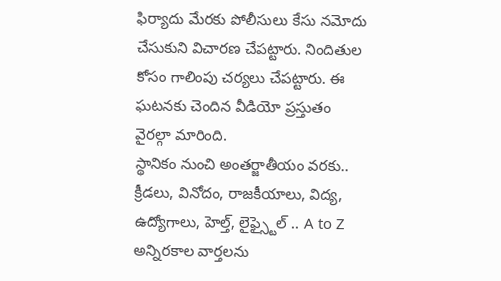ఫిర్యాదు మేరకు పోలీసులు కేసు నమోదు చేసుకుని విచారణ చేపట్టారు. నిందితుల కోసం గాలింపు చర్యలు చేపట్టారు. ఈ ఘటనకు చెందిన వీడియో ప్రస్తుతం వైరల్గా మారింది.
స్థానికం నుంచి అంతర్జాతీయం వరకు.. క్రీడలు, వినోదం, రాజకీయాలు, విద్య, ఉద్యోగాలు, హెల్త్, లైఫ్స్టైల్ .. A to Z అన్నిరకాల వార్తలను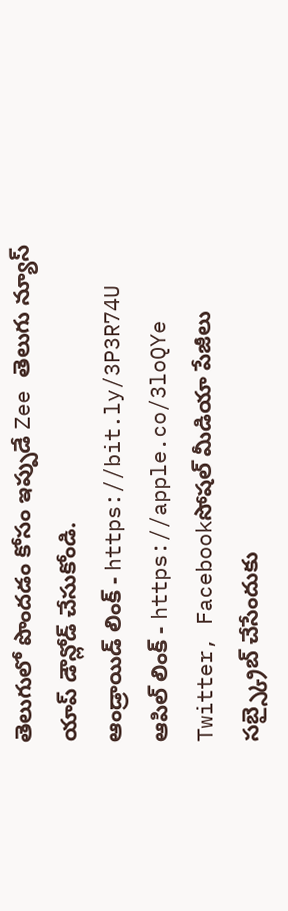తెలుగులో పొందడం కోసం ఇప్పుడే Zee తెలుగు న్యూస్ యాప్ డౌన్లోడ్ చేసుకోండి.
ఆండ్రాయిడ్ లింక్ - https://bit.ly/3P3R74U
ఆపిల్ లింక్ - https://apple.co/3loQYe
Twitter, Facebookసోషల్ మీడియా పేజీలు సబ్స్క్రైబ్ చేసేందుకు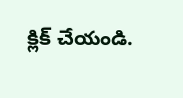క్లిక్ చేయండి.